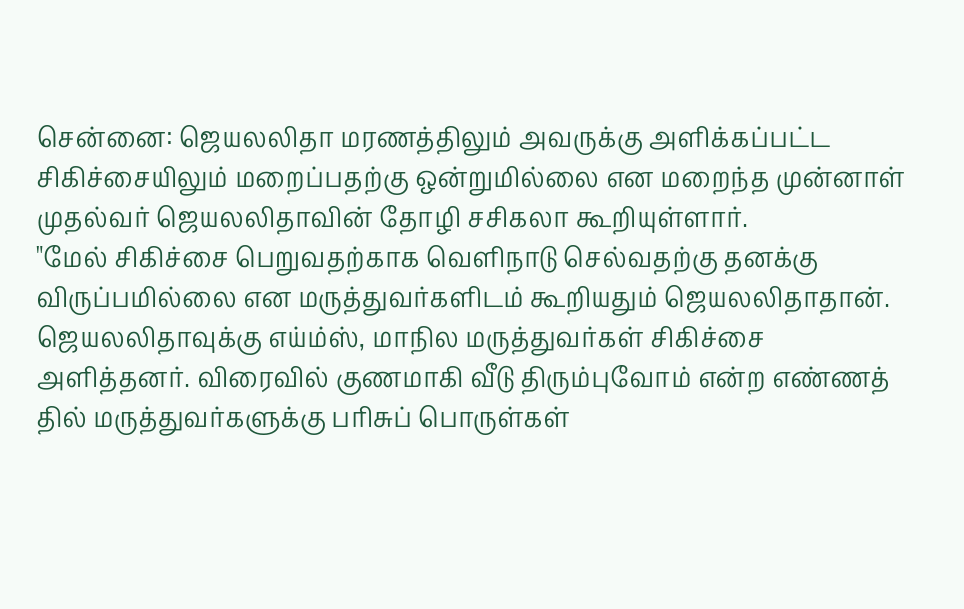சென்னை: ஜெயலலிதா மரணத்திலும் அவருக்கு அளிக்கப்பட்ட சிகிச்சையிலும் மறைப்பதற்கு ஒன்றுமில்லை என மறைந்த முன்னாள் முதல்வர் ஜெயலலிதாவின் தோழி சசிகலா கூறியுள்ளார்.
"மேல் சிகிச்சை பெறுவதற்காக வெளிநாடு செல்வதற்கு தனக்கு விருப்பமில்லை என மருத்துவர்களிடம் கூறியதும் ஜெயலலிதாதான். ஜெயலலிதாவுக்கு எய்ம்ஸ், மாநில மருத்துவர்கள் சிகிச்சை அளித்தனர். விரைவில் குணமாகி வீடு திரும்புவோம் என்ற எண்ணத் தில் மருத்துவர்களுக்கு பரிசுப் பொருள்கள்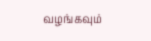வழங்கவும்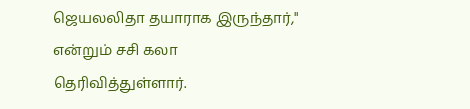ஜெயலலிதா தயாராக இருந்தார்," என்றும் சசி கலா தெரிவித்துள்ளார்.